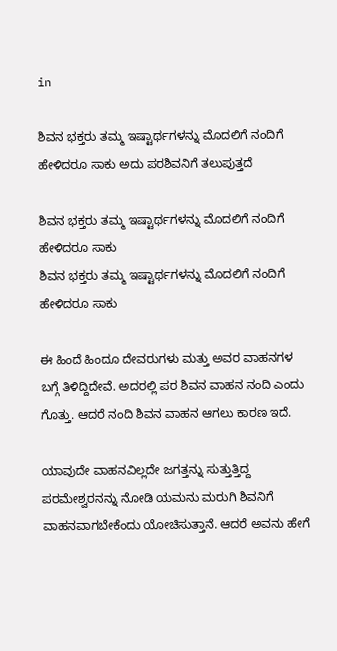in

ಶಿವನ ಭಕ್ತರು ತಮ್ಮ ಇಷ್ಟಾರ್ಥಗಳನ್ನು ಮೊದಲಿಗೆ ನಂದಿಗೆ ಹೇಳಿದರೂ ಸಾಕು ಅದು ಪರಶಿವನಿಗೆ ತಲುಪುತ್ತದೆ

ಶಿವನ ಭಕ್ತರು ತಮ್ಮ ಇಷ್ಟಾರ್ಥಗಳನ್ನು ಮೊದಲಿಗೆ ನಂದಿಗೆ ಹೇಳಿದರೂ ಸಾಕು
ಶಿವನ ಭಕ್ತರು ತಮ್ಮ ಇಷ್ಟಾರ್ಥಗಳನ್ನು ಮೊದಲಿಗೆ ನಂದಿಗೆ ಹೇಳಿದರೂ ಸಾಕು

ಈ ಹಿಂದೆ ಹಿಂದೂ ದೇವರುಗಳು ಮತ್ತು ಅವರ ವಾಹನಗಳ ಬಗ್ಗೆ ತಿಳಿದ್ದಿದೇವೆ. ಅದರಲ್ಲಿ ಪರ ಶಿವನ ವಾಹನ ನಂದಿ ಎಂದು ಗೊತ್ತು. ಆದರೆ ನಂದಿ ಶಿವನ ವಾಹನ ಆಗಲು ಕಾರಣ ಇದೆ.

ಯಾವುದೇ ವಾಹನವಿಲ್ಲದೇ ಜಗತ್ತನ್ನು ಸುತ್ತುತ್ತಿದ್ದ ಪರಮೇಶ್ವರನನ್ನು ನೋಡಿ ಯಮನು ಮರುಗಿ ಶಿವನಿಗೆ ವಾಹನವಾಗಬೇಕೆಂದು ಯೋಚಿಸುತ್ತಾನೆ. ಆದರೆ ಅವನು ಹೇಗೆ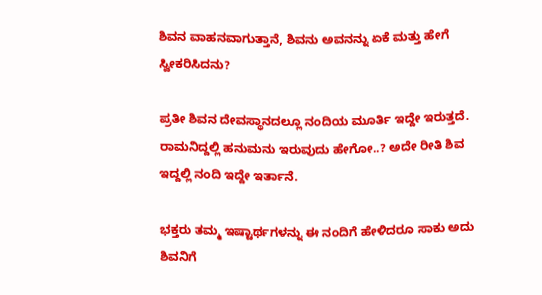ಶಿವನ ವಾಹನವಾಗುತ್ತಾನೆ, ಶಿವನು ಅವನನ್ನು ಏಕೆ ಮತ್ತು ಹೇಗೆ ಸ್ವೀಕರಿಸಿದನು?

ಪ್ರತೀ ಶಿವನ ದೇವಸ್ಥಾನದಲ್ಲೂ ನಂದಿಯ ಮೂರ್ತಿ ಇದ್ದೇ ಇರುತ್ತದೆ. ರಾಮನಿದ್ದಲ್ಲಿ ಹನುಮನು ಇರುವುದು ಹೇಗೋ..? ಅದೇ ರೀತಿ ಶಿವ ಇದ್ದಲ್ಲಿ ನಂದಿ ಇದ್ದೇ ಇರ್ತಾನೆ.

ಭಕ್ತರು ತಮ್ಮ ಇಷ್ಟಾರ್ಥಗಳನ್ನು ಈ ನಂದಿಗೆ ಹೇಳಿದರೂ ಸಾಕು ಅದು ಶಿವನಿಗೆ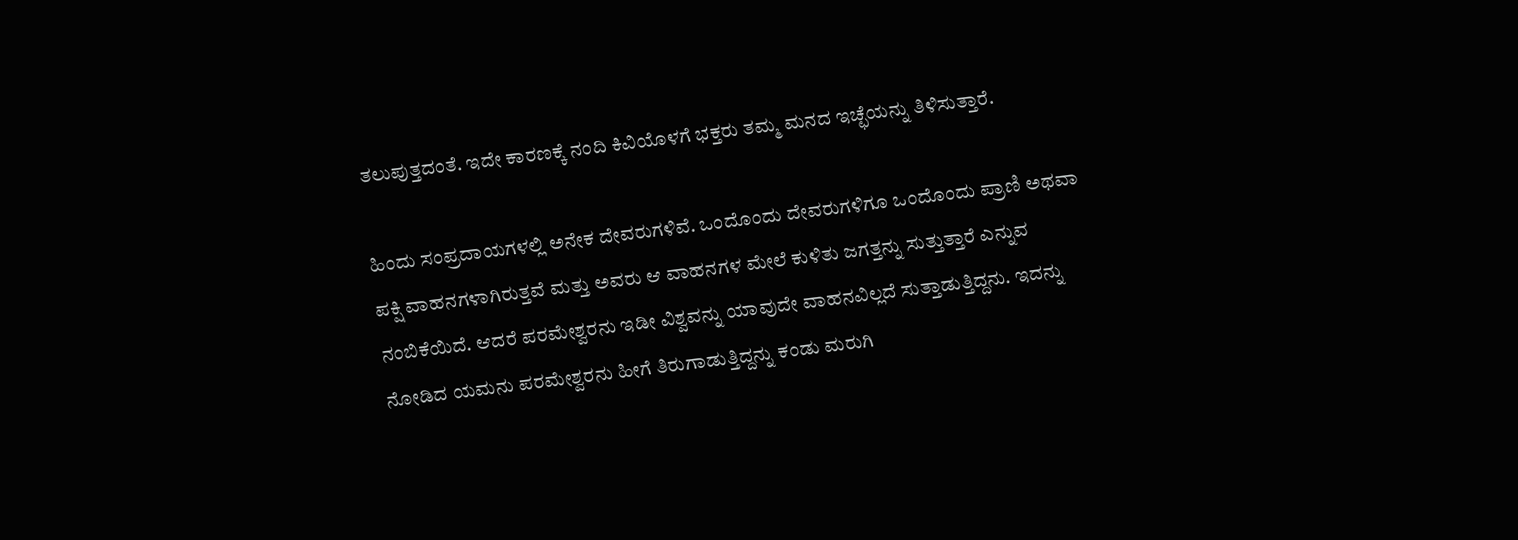ತಲುಪುತ್ತದಂತೆ. ಇದೇ ಕಾರಣಕ್ಕೆ ನಂದಿ ಕಿವಿಯೊಳಗೆ ಭಕ್ತರು ತಮ್ಮ ಮನದ ಇಚ್ಛೆಯನ್ನು ತಿಳಿಸುತ್ತಾರೆ.

ಹಿಂದು ಸಂಪ್ರದಾಯಗಳಲ್ಲಿ ಅನೇಕ ದೇವರುಗಳಿವೆ. ಒಂದೊಂದು ದೇವರುಗಳಿಗೂ ಒಂದೊಂದು ಪ್ರಾಣಿ ಅಥವಾ ಪಕ್ಷಿ ವಾಹನಗಳಾಗಿರುತ್ತವೆ ಮತ್ತು ಅವರು ಆ ವಾಹನಗಳ ಮೇಲೆ ಕುಳಿತು ಜಗತ್ತನ್ನು ಸುತ್ತುತ್ತಾರೆ ಎನ್ನುವ ನಂಬಿಕೆಯಿದೆ. ಆದರೆ ಪರಮೇಶ್ವರನು ಇಡೀ ವಿಶ್ವವನ್ನು ಯಾವುದೇ ವಾಹನವಿಲ್ಲದೆ ಸುತ್ತಾಡುತ್ತಿದ್ದನು. ಇದನ್ನು ನೋಡಿದ ಯಮನು ಪರಮೇಶ್ವರನು ಹೀಗೆ ತಿರುಗಾಡುತ್ತಿದ್ದನ್ನು ಕಂಡು ಮರುಗಿ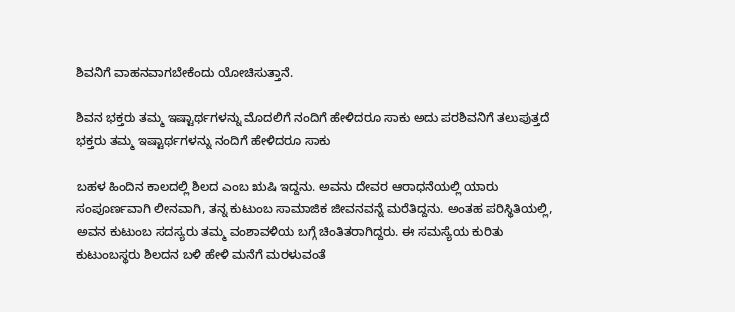ಶಿವನಿಗೆ ವಾಹನವಾಗಬೇಕೆಂದು ಯೋಚಿಸುತ್ತಾನೆ.

ಶಿವನ ಭಕ್ತರು ತಮ್ಮ ಇಷ್ಟಾರ್ಥಗಳನ್ನು ಮೊದಲಿಗೆ ನಂದಿಗೆ ಹೇಳಿದರೂ ಸಾಕು ಅದು ಪರಶಿವನಿಗೆ ತಲುಪುತ್ತದೆ
ಭಕ್ತರು ತಮ್ಮ ಇಷ್ಟಾರ್ಥಗಳನ್ನು ನಂದಿಗೆ ಹೇಳಿದರೂ ಸಾಕು

ಬಹಳ ಹಿಂದಿನ ಕಾಲದಲ್ಲಿ ಶಿಲದ ಎಂಬ ಋಷಿ ಇದ್ದನು. ಅವನು ದೇವರ ಆರಾಧನೆಯಲ್ಲಿ ಯಾರು ಸಂಪೂರ್ಣವಾಗಿ ಲೀನವಾಗಿ, ತನ್ನ ಕುಟುಂಬ ಸಾಮಾಜಿಕ ಜೀವನವನ್ನೆ ಮರೆತಿದ್ದನು. ಅಂತಹ ಪರಿಸ್ಥಿತಿಯಲ್ಲಿ, ಅವನ ಕುಟುಂಬ ಸದಸ್ಯರು ತಮ್ಮ ವಂಶಾವಳಿಯ ಬಗ್ಗೆ ಚಿಂತಿತರಾಗಿದ್ದರು. ಈ ಸಮಸ್ಯೆಯ ಕುರಿತು ಕುಟುಂಬಸ್ಥರು ಶಿಲದನ ಬಳಿ ಹೇಳಿ ಮನೆಗೆ ಮರಳುವಂತೆ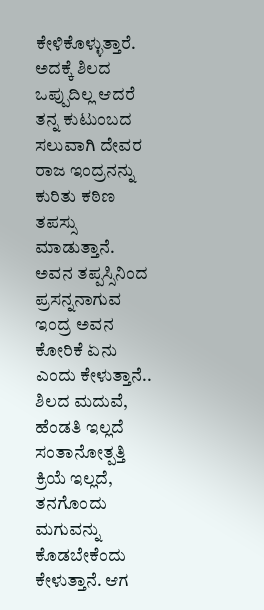ಕೇಳಿಕೊಳ್ಳುತ್ತಾರೆ. ಅದಕ್ಕೆ ಶಿಲದ ಒಪ್ಪುದಿಲ್ಲ ಆದರೆ ತನ್ನ ಕುಟುಂಬದ ಸಲುವಾಗಿ ದೇವರ ರಾಜ ಇಂದ್ರನನ್ನು ಕುರಿತು ಕಠಿಣ ತಪಸ್ಸು ಮಾಡುತ್ತಾನೆ. ಅವನ ತಪ್ಪಸ್ಸಿನಿಂದ ಪ್ರಸನ್ನನಾಗುವ ಇಂದ್ರ ಅವನ ಕೋರಿಕೆ ಏನು ಎಂದು ಕೇಳುತ್ತಾನೆ.. ಶಿಲದ ಮದುವೆ, ಹೆಂಡತಿ ಇಲ್ಲದೆ ಸಂತಾನೋತ್ಪತ್ತಿ ಕ್ರಿಯೆ ಇಲ್ಲದೆ, ತನಗೊಂದು ಮಗುವನ್ನು ಕೊಡಬೇಕೆಂದು ಕೇಳುತ್ತಾನೆ. ಆಗ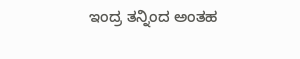ಇಂದ್ರ ತನ್ನಿಂದ ಅಂತಹ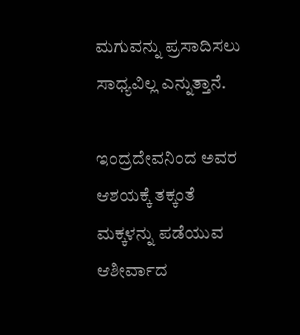ಮಗುವನ್ನು ಪ್ರಸಾದಿಸಲು ಸಾಧ್ಯವಿಲ್ಲ ಎನ್ನುತ್ತಾನೆ.

ಇಂದ್ರದೇವನಿಂದ ಅವರ ಆಶಯಕ್ಕೆ ತಕ್ಕಂತೆ ಮಕ್ಕಳನ್ನು ಪಡೆಯುವ ಆಶೀರ್ವಾದ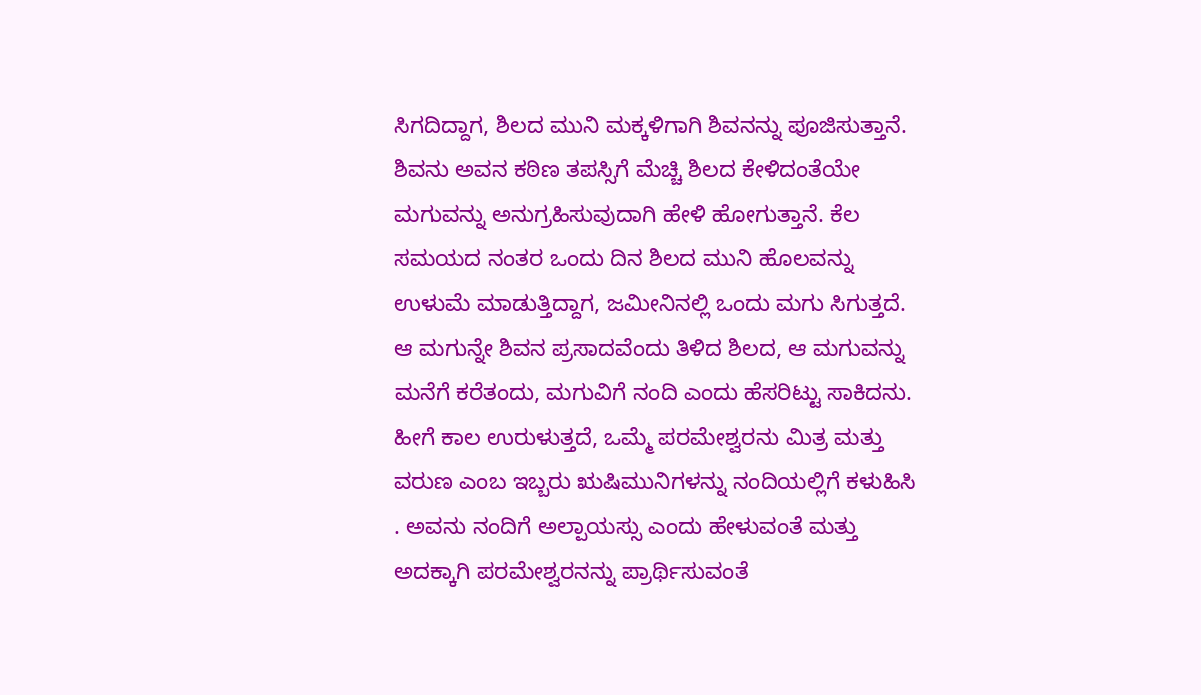ಸಿಗದಿದ್ದಾಗ, ಶಿಲದ ಮುನಿ ಮಕ್ಕಳಿಗಾಗಿ ಶಿವನನ್ನು ಪೂಜಿಸುತ್ತಾನೆ. ಶಿವನು ಅವನ ಕಠಿಣ ತಪಸ್ಸಿಗೆ ಮೆಚ್ಚಿ ಶಿಲದ ಕೇಳಿದಂತೆಯೇ ಮಗುವನ್ನು ಅನುಗ್ರಹಿಸುವುದಾಗಿ ಹೇಳಿ ಹೋಗುತ್ತಾನೆ. ಕೆಲ ಸಮಯದ ನಂತರ ಒಂದು ದಿನ ಶಿಲದ ಮುನಿ ಹೊಲವನ್ನು ಉಳುಮೆ ಮಾಡುತ್ತಿದ್ದಾಗ, ಜಮೀನಿನಲ್ಲಿ ಒಂದು ಮಗು ಸಿಗುತ್ತದೆ. ಆ ಮಗುನ್ನೇ ಶಿವನ ಪ್ರಸಾದವೆಂದು ತಿಳಿದ ಶಿಲದ, ಆ ಮಗುವನ್ನು ಮನೆಗೆ ಕರೆತಂದು, ಮಗುವಿಗೆ ನಂದಿ ಎಂದು ಹೆಸರಿಟ್ಟು ಸಾಕಿದನು. ಹೀಗೆ ಕಾಲ ಉರುಳುತ್ತದೆ, ಒಮ್ಮೆ ಪರಮೇಶ್ವರನು ಮಿತ್ರ ಮತ್ತು ವರುಣ ಎಂಬ ಇಬ್ಬರು ಋಷಿಮುನಿಗಳನ್ನು ನಂದಿಯಲ್ಲಿಗೆ ಕಳುಹಿಸಿ . ಅವನು ನಂದಿಗೆ ಅಲ್ಪಾಯಸ್ಸು ಎಂದು ಹೇಳುವಂತೆ ಮತ್ತು ಅದಕ್ಕಾಗಿ ಪರಮೇಶ್ವರನನ್ನು ಪ್ರಾರ್ಥಿಸುವಂತೆ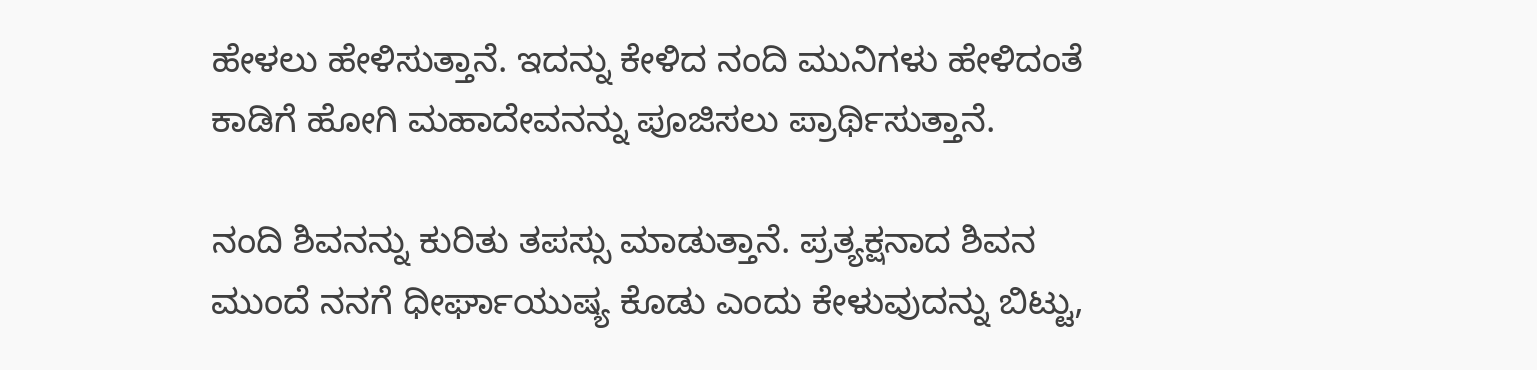ಹೇಳಲು ಹೇಳಿಸುತ್ತಾನೆ. ಇದನ್ನು ಕೇಳಿದ ನಂದಿ ಮುನಿಗಳು ಹೇಳಿದಂತೆ ಕಾಡಿಗೆ ಹೋಗಿ ಮಹಾದೇವನನ್ನು ಪೂಜಿಸಲು ಪ್ರಾರ್ಥಿಸುತ್ತಾನೆ.

ನಂದಿ ಶಿವನನ್ನು ಕುರಿತು ತಪಸ್ಸು ಮಾಡುತ್ತಾನೆ. ಪ್ರತ್ಯಕ್ಷನಾದ ಶಿವನ ಮುಂದೆ ನನಗೆ ಧೀರ್ಘಾಯುಷ್ಯ ಕೊಡು ಎಂದು ಕೇಳುವುದನ್ನು ಬಿಟ್ಟು,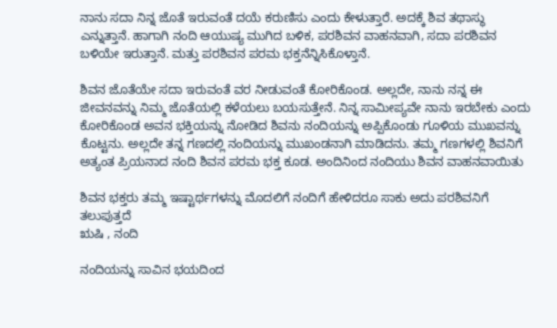ನಾನು ಸದಾ ನಿನ್ನ ಜೊತೆ ಇರುವಂತೆ ದಯೆ ಕರುಣಿಸು ಎಂದು ಕೇಳುತ್ತಾರೆ. ಅದಕ್ಕೆ ಶಿವ ತಥಾಸ್ಥು ಎನ್ನುತ್ತಾನೆ. ಹಾಗಾಗಿ ನಂದಿ ಆಯುಷ್ಯ ಮುಗಿದ ಬಳಿಕ, ಪರಶಿವನ ವಾಹನವಾಗಿ, ಸದಾ ಪರಶಿವನ ಬಳಿಯೇ ಇರುತ್ತಾನೆ. ಮತ್ತು ಪರಶಿವನ ಪರಮ ಭಕ್ತನೆನ್ನಿಸಿಕೊಳ್ತಾನೆ.

ಶಿವನ ಜೊತೆಯೇ ಸದಾ ಇರುವಂತೆ ವರ ನೀಡುವಂತೆ ಕೋರಿಕೊಂಡ. ಅಲ್ಲದೇ, ನಾನು ನನ್ನ ಈ ಜೀವನವನ್ನು ನಿಮ್ಮ ಜೊತೆಯಲ್ಲಿ ಕಳೆಯಲು ಬಯಸುತ್ತೇನೆ. ನಿನ್ನ ಸಾಮೀಪ್ಯವೇ ನಾನು ಇರಬೇಕು ಎಂದು ಕೋರಿಕೊಂಡ ಅವನ ಭಕ್ತಿಯನ್ನು ನೋಡಿದ ಶಿವನು ನಂದಿಯನ್ನು ಅಪ್ಪಿಕೊಂಡು ಗೂಳಿಯ ಮುಖವನ್ನು ಕೊಟ್ಟನು. ಅಲ್ಲದೇ ತನ್ನ ಗಣದಲ್ಲಿ ನಂದಿಯನ್ನು ಮುಖಂಡನಾಗಿ ಮಾಡಿದನು. ತಮ್ಮ ಗಣಗಳಲ್ಲಿ ಶಿವನಿಗೆ ಅತ್ಯಂತ ಪ್ರಿಯನಾದ ನಂದಿ ಶಿವನ ಪರಮ ಭಕ್ತ ಕೂಡ. ಅಂದಿನಿಂದ ನಂದಿಯು ಶಿವನ ವಾಹನವಾಯಿತು

ಶಿವನ ಭಕ್ತರು ತಮ್ಮ ಇಷ್ಟಾರ್ಥಗಳನ್ನು ಮೊದಲಿಗೆ ನಂದಿಗೆ ಹೇಳಿದರೂ ಸಾಕು ಅದು ಪರಶಿವನಿಗೆ ತಲುಪುತ್ತದೆ
ಋಷಿ , ನಂದಿ

ನಂದಿಯನ್ನು ಸಾವಿನ ಭಯದಿಂದ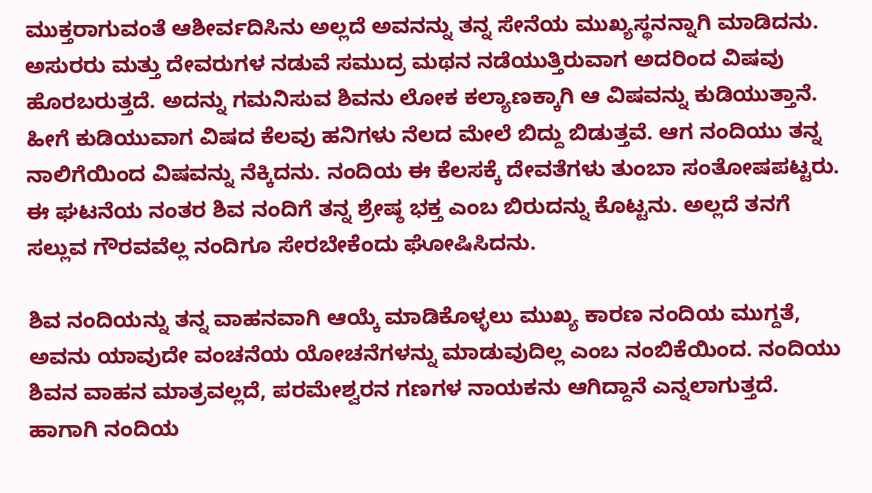ಮುಕ್ತರಾಗುವಂತೆ ಆಶೀರ್ವದಿಸಿನು ಅಲ್ಲದೆ ಅವನನ್ನು ತನ್ನ ಸೇನೆಯ ಮುಖ್ಯಸ್ಥನನ್ನಾಗಿ ಮಾಡಿದನು. ಅಸುರರು ಮತ್ತು ದೇವರುಗಳ ನಡುವೆ ಸಮುದ್ರ ಮಥನ ನಡೆಯುತ್ತಿರುವಾಗ ಅದರಿಂದ ವಿಷವು ಹೊರಬರುತ್ತದೆ. ಅದನ್ನು ಗಮನಿಸುವ ಶಿವನು ಲೋಕ ಕಲ್ಯಾಣಕ್ಕಾಗಿ ಆ ವಿಷವನ್ನು ಕುಡಿಯುತ್ತಾನೆ. ಹೀಗೆ ಕುಡಿಯುವಾಗ ವಿಷದ ಕೆಲವು ಹನಿಗಳು ನೆಲದ ಮೇಲೆ ಬಿದ್ದು ಬಿಡುತ್ತವೆ. ಆಗ ನಂದಿಯು ತನ್ನ ನಾಲಿಗೆಯಿಂದ ವಿಷವನ್ನು ನೆಕ್ಕಿದನು. ನಂದಿಯ ಈ ಕೆಲಸಕ್ಕೆ ದೇವತೆಗಳು ತುಂಬಾ ಸಂತೋಷಪಟ್ಟರು. ಈ ಘಟನೆಯ ನಂತರ ಶಿವ ನಂದಿಗೆ ತನ್ನ ಶ್ರೇಷ್ಠ ಭಕ್ತ ಎಂಬ ಬಿರುದನ್ನು ಕೊಟ್ಟನು. ಅಲ್ಲದೆ ತನಗೆ ಸಲ್ಲುವ ಗೌರವವೆಲ್ಲ ನಂದಿಗೂ ಸೇರಬೇಕೆಂದು ಘೋಷಿಸಿದನು.

ಶಿವ ನಂದಿಯನ್ನು ತನ್ನ ವಾಹನವಾಗಿ ಆಯ್ಕೆ ಮಾಡಿಕೊಳ್ಳಲು ಮುಖ್ಯ ಕಾರಣ ನಂದಿಯ ಮುಗ್ದತೆ, ಅವನು ಯಾವುದೇ ವಂಚನೆಯ ಯೋಚನೆಗಳನ್ನು ಮಾಡುವುದಿಲ್ಲ ಎಂಬ ನಂಬಿಕೆಯಿಂದ. ನಂದಿಯು ಶಿವನ ವಾಹನ ಮಾತ್ರವಲ್ಲದೆ, ಪರಮೇಶ್ವರನ ಗಣಗಳ ನಾಯಕನು ಆಗಿದ್ದಾನೆ ಎನ್ನಲಾಗುತ್ತದೆ. ಹಾಗಾಗಿ ನಂದಿಯ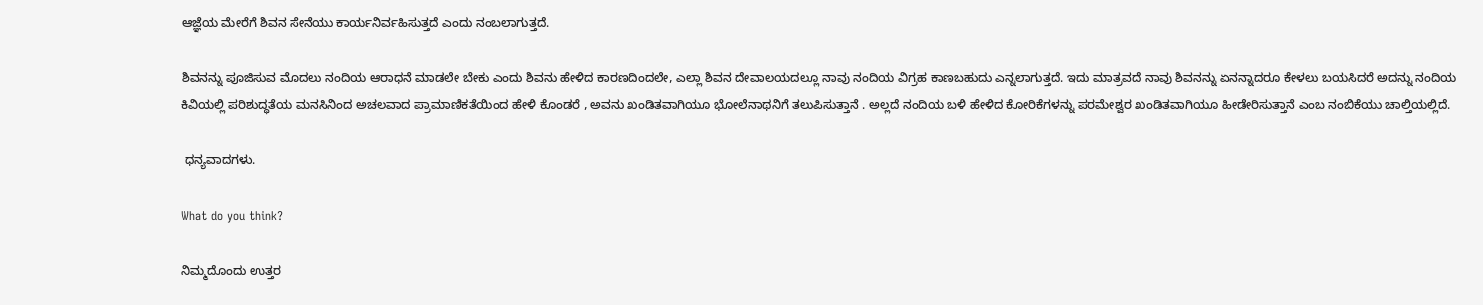ಆಜ್ಞೆಯ ಮೇರೆಗೆ ಶಿವನ ಸೇನೆಯು ಕಾರ್ಯನಿರ್ವಹಿಸುತ್ತದೆ ಎಂದು ನಂಬಲಾಗುತ್ತದೆ.

ಶಿವನನ್ನು ಪೂಜಿಸುವ ಮೊದಲು ನಂದಿಯ ಆರಾಧನೆ ಮಾಡಲೇ ಬೇಕು ಎಂದು ಶಿವನು ಹೇಳಿದ ಕಾರಣದಿಂದಲೇ, ಎಲ್ಲಾ ಶಿವನ ದೇವಾಲಯದಲ್ಲೂ ನಾವು ನಂದಿಯ ವಿಗ್ರಹ ಕಾಣಬಹುದು ಎನ್ನಲಾಗುತ್ತದೆ. ಇದು ಮಾತ್ರವದೆ ನಾವು ಶಿವನನ್ನು ಏನನ್ನಾದರೂ ಕೇಳಲು ಬಯಸಿದರೆ ಅದನ್ನು ನಂದಿಯ ಕಿವಿಯಲ್ಲಿ ಪರಿಶುದ್ಧತೆಯ ಮನಸಿನಿಂದ ಅಚಲವಾದ ಪ್ರಾಮಾಣಿಕತೆಯಿಂದ ಹೇಳಿ ಕೊಂಡರೆ , ಅವನು ಖಂಡಿತವಾಗಿಯೂ ಭೋಲೆನಾಥನಿಗೆ ತಲುಪಿಸುತ್ತಾನೆ . ಅಲ್ಲದೆ ನಂದಿಯ ಬಳಿ ಹೇಳಿದ ಕೋರಿಕೆಗಳನ್ನು ಪರಮೇಶ್ವರ ಖಂಡಿತವಾಗಿಯೂ ಹೀಡೇರಿಸುತ್ತಾನೆ ಎಂಬ ನಂಬಿಕೆಯು ಚಾಲ್ತಿಯಲ್ಲಿದೆ.

 ಧನ್ಯವಾದಗಳು.

What do you think?

ನಿಮ್ಮದೊಂದು ಉತ್ತರ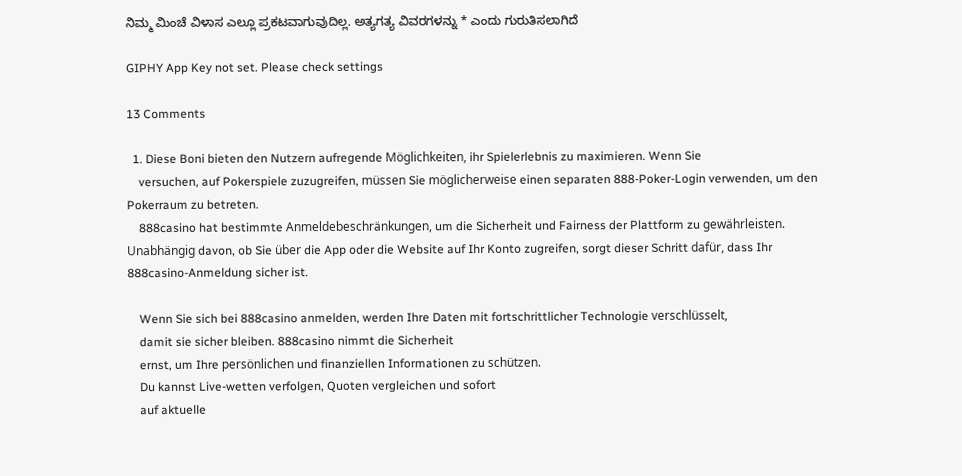ನಿಮ್ಮ ಮಿಂಚೆ ವಿಳಾಸ ಎಲ್ಲೂ ಪ್ರಕಟವಾಗುವುದಿಲ್ಲ. ಅತ್ಯಗತ್ಯ ವಿವರಗಳನ್ನು * ಎಂದು ಗುರುತಿಸಲಾಗಿದೆ

GIPHY App Key not set. Please check settings

13 Comments

  1. Diese Boni bieten den Nutzern aufregende Möglichkeiten, ihr Spielerlebnis zu maximieren. Wenn Sie
    versuchen, auf Pokerspiele zuzugreifen, müssen Sie möglicherweise einen separaten 888-Poker-Login verwenden, um den Pokerraum zu betreten.
    888casino hat bestimmte Anmeldebeschränkungen, um die Sicherheit und Fairness der Plattform zu gewährleisten. Unabhängig davon, ob Sie über die App oder die Website auf Ihr Konto zugreifen, sorgt dieser Schritt dafür, dass Ihr 888casino-Anmeldung sicher ist.

    Wenn Sie sich bei 888casino anmelden, werden Ihre Daten mit fortschrittlicher Technologie verschlüsselt,
    damit sie sicher bleiben. 888casino nimmt die Sicherheit
    ernst, um Ihre persönlichen und finanziellen Informationen zu schützen.
    Du kannst Live-wetten verfolgen, Quoten vergleichen und sofort
    auf aktuelle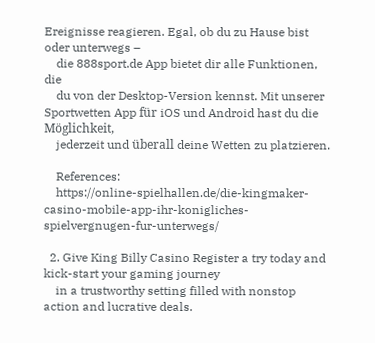Ereignisse reagieren. Egal, ob du zu Hause bist oder unterwegs –
    die 888sport.de App bietet dir alle Funktionen, die
    du von der Desktop-Version kennst. Mit unserer Sportwetten App für iOS und Android hast du die Möglichkeit,
    jederzeit und überall deine Wetten zu platzieren.

    References:
    https://online-spielhallen.de/die-kingmaker-casino-mobile-app-ihr-konigliches-spielvergnugen-fur-unterwegs/

  2. Give King Billy Casino Register a try today and kick-start your gaming journey
    in a trustworthy setting filled with nonstop action and lucrative deals.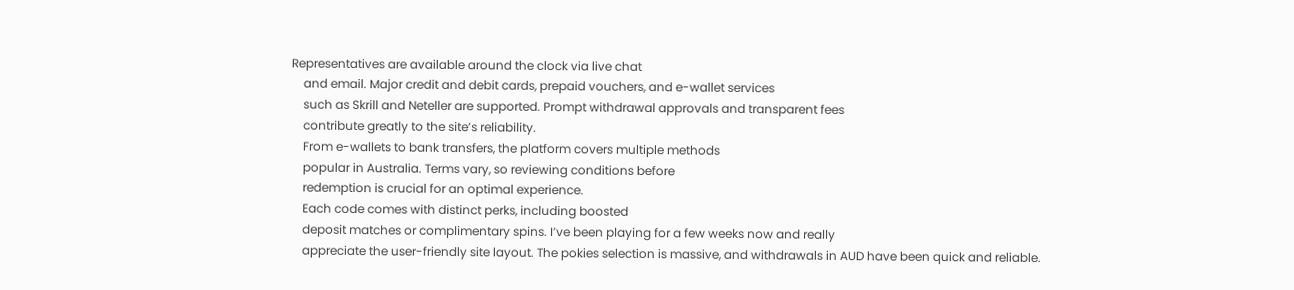Representatives are available around the clock via live chat
    and email. Major credit and debit cards, prepaid vouchers, and e-wallet services
    such as Skrill and Neteller are supported. Prompt withdrawal approvals and transparent fees
    contribute greatly to the site’s reliability.
    From e-wallets to bank transfers, the platform covers multiple methods
    popular in Australia. Terms vary, so reviewing conditions before
    redemption is crucial for an optimal experience.
    Each code comes with distinct perks, including boosted
    deposit matches or complimentary spins. I’ve been playing for a few weeks now and really
    appreciate the user-friendly site layout. The pokies selection is massive, and withdrawals in AUD have been quick and reliable.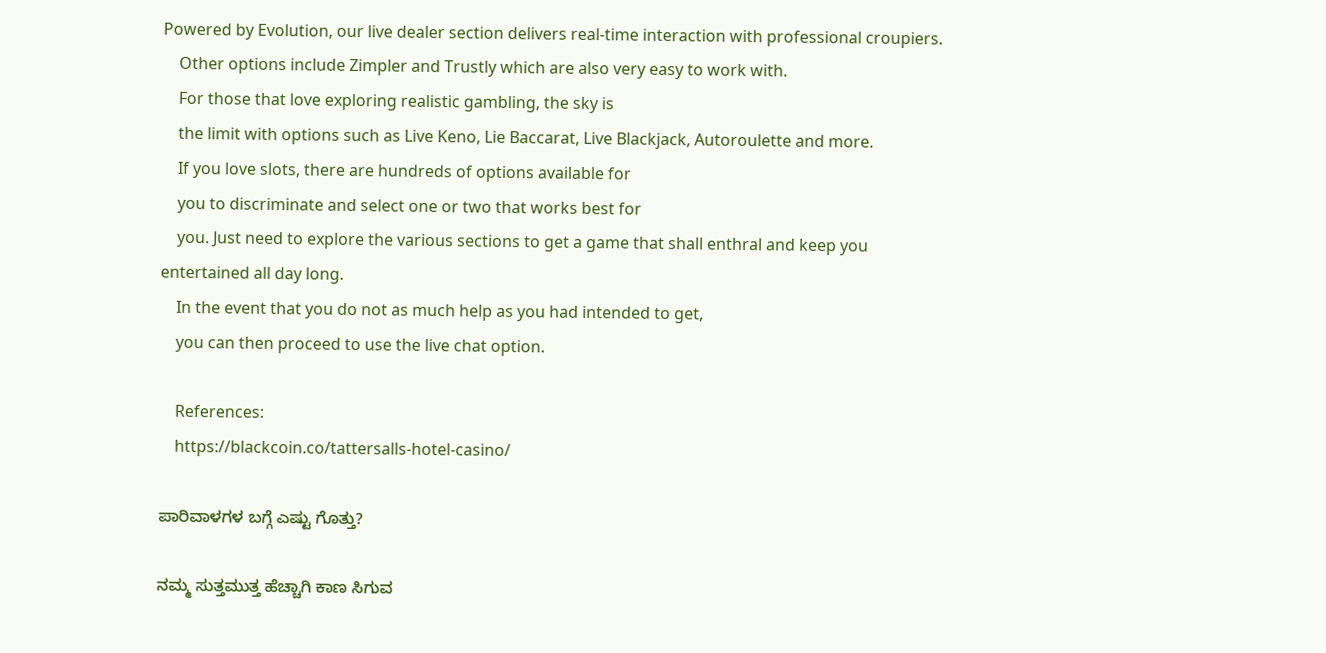Powered by Evolution, our live dealer section delivers real-time interaction with professional croupiers.
    Other options include Zimpler and Trustly which are also very easy to work with.
    For those that love exploring realistic gambling, the sky is
    the limit with options such as Live Keno, Lie Baccarat, Live Blackjack, Autoroulette and more.
    If you love slots, there are hundreds of options available for
    you to discriminate and select one or two that works best for
    you. Just need to explore the various sections to get a game that shall enthral and keep you entertained all day long.
    In the event that you do not as much help as you had intended to get,
    you can then proceed to use the live chat option.

    References:
    https://blackcoin.co/tattersalls-hotel-casino/

ಪಾರಿವಾಳಗಳ ಬಗ್ಗೆ ಎಷ್ಟು ಗೊತ್ತು?

ನಮ್ಮ ಸುತ್ತಮುತ್ತ ಹೆಚ್ಚಾಗಿ ಕಾಣ ಸಿಗುವ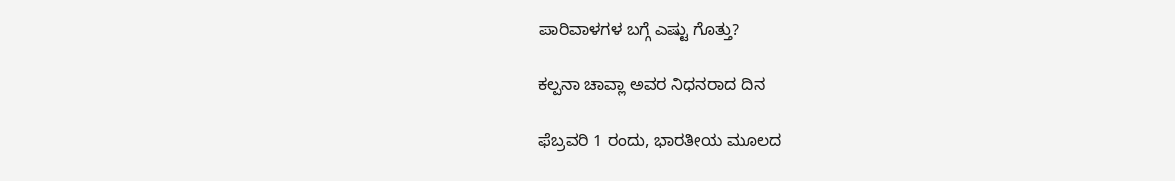ಪಾರಿವಾಳಗಳ ಬಗ್ಗೆ ಎಷ್ಟು ಗೊತ್ತು?

ಕಲ್ಪನಾ ಚಾವ್ಲಾ ಅವರ ನಿಧನರಾದ ದಿನ

ಫೆಬ್ರವರಿ 1 ರಂದು, ಭಾರತೀಯ ಮೂಲದ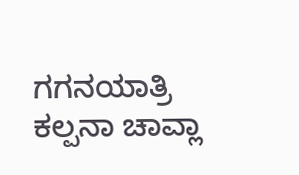ಗಗನಯಾತ್ರಿ ಕಲ್ಪನಾ ಚಾವ್ಲಾ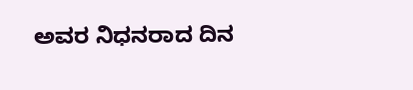ಅವರ ನಿಧನರಾದ ದಿನ